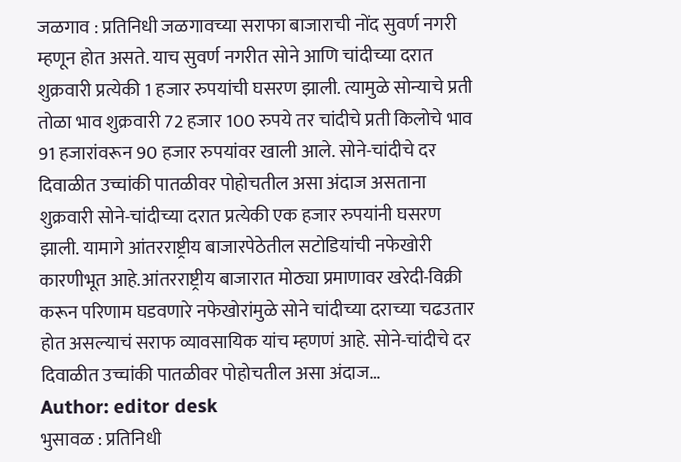जळगाव : प्रतिनिधी जळगावच्या सराफा बाजाराची नोंद सुवर्ण नगरी म्हणून होत असते. याच सुवर्ण नगरीत सोने आणि चांदीच्या दरात शुक्रवारी प्रत्येकी 1 हजार रुपयांची घसरण झाली. त्यामुळे सोन्याचे प्रती तोळा भाव शुक्रवारी 72 हजार 100 रुपये तर चांदीचे प्रती किलोचे भाव 91 हजारांवरून 90 हजार रुपयांवर खाली आले. सोने-चांदीचे दर दिवाळीत उच्चांकी पातळीवर पोहोचतील असा अंदाज असताना शुक्रवारी सोने-चांदीच्या दरात प्रत्येकी एक हजार रुपयांनी घसरण झाली. यामागे आंतरराष्ट्रीय बाजारपेठेतील सटोडियांची नफेखोरी कारणीभूत आहे.आंतरराष्ट्रीय बाजारात मोठ्या प्रमाणावर खरेदी-विक्री करून परिणाम घडवणारे नफेखोरांमुळे सोने चांदीच्या दराच्या चढउतार होत असल्याचं सराफ व्यावसायिक यांच म्हणणं आहे. सोने-चांदीचे दर दिवाळीत उच्चांकी पातळीवर पोहोचतील असा अंदाज…
Author: editor desk
भुसावळ : प्रतिनिधी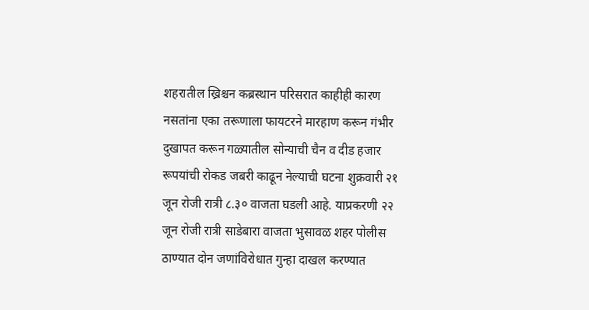शहरातील ख्रिश्चन कब्रस्थान परिसरात काहीही कारण नसतांना एका तरूणाला फायटरने मारहाण करून गंभीर दुखापत करून गळ्यातील सोन्याची चैन व दीड हजार रूपयांची रोकड जबरी काढून नेल्याची घटना शुक्रवारी २१ जून रोजी रात्री ८.३० वाजता घडली आहे. याप्रकरणी २२ जून रोजी रात्री साडेबारा वाजता भुसावळ शहर पोलीस ठाण्यात दोन जणांविरोधात गुन्हा दाखल करण्यात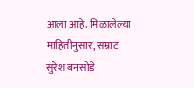आला आहे. मिळालेल्या माहितीनुसार, सम्राट सुरेश बनसोडे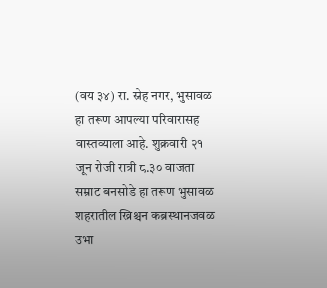(वय ३४) रा. स्नेह नगर, भुसावळ हा तरूण आपल्या परिवारासह वास्तव्याला आहे. शुक्रवारी २१ जून रोजी रात्री ८.३० वाजता सम्राट बनसोडे हा तरूण भुसावळ शहरातील ख्रिश्चन कब्रस्थानजवळ उभा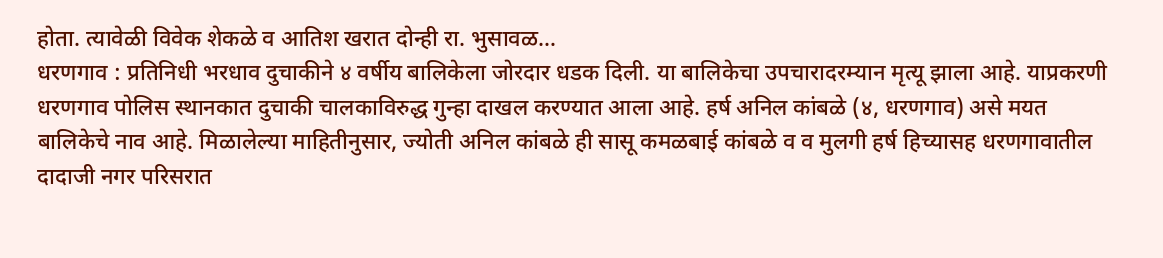होता. त्यावेळी विवेक शेकळे व आतिश खरात दोन्ही रा. भुसावळ…
धरणगाव : प्रतिनिधी भरधाव दुचाकीने ४ वर्षीय बालिकेला जोरदार धडक दिली. या बालिकेचा उपचारादरम्यान मृत्यू झाला आहे. याप्रकरणी धरणगाव पोलिस स्थानकात दुचाकी चालकाविरुद्ध गुन्हा दाखल करण्यात आला आहे. हर्ष अनिल कांबळे (४, धरणगाव) असे मयत बालिकेचे नाव आहे. मिळालेल्या माहितीनुसार, ज्योती अनिल कांबळे ही सासू कमळबाई कांबळे व व मुलगी हर्ष हिच्यासह धरणगावातील दादाजी नगर परिसरात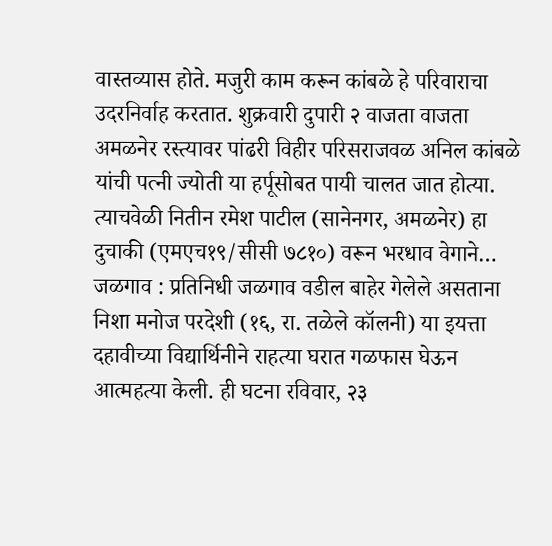वास्तव्यास होते. मजुरी काम करून कांबळे हे परिवाराचा उदरनिर्वाह करतात. शुक्रवारी दुपारी २ वाजता वाजता अमळनेर रस्त्यावर पांढरी विहीर परिसराजवळ अनिल कांबळे यांची पत्नी ज्योती या हर्पूसोबत पायी चालत जात होत्या. त्याचवेळी नितीन रमेश पाटील (सानेनगर, अमळनेर) हा दुचाकी (एमएच१९/सीसी ७८१०) वरून भरधाव वेगाने…
जळगाव : प्रतिनिधी जळगाव वडील बाहेर गेलेले असताना निशा मनोज परदेशी (१६, रा. तळेले कॉलनी) या इयत्ता दहावीच्या विद्यार्थिनीने राहत्या घरात गळफास घेऊन आत्महत्या केली. ही घटना रविवार, २३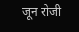जून रोजी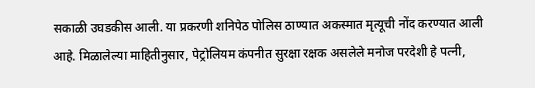सकाळी उघडकीस आली. या प्रकरणी शनिपेठ पोलिस ठाण्यात अकस्मात मृत्यूची नोंद करण्यात आली आहे. मिळालेल्या माहितीनुसार, पेट्रोलियम कंपनीत सुरक्षा रक्षक असलेले मनोज परदेशी हे पत्नी,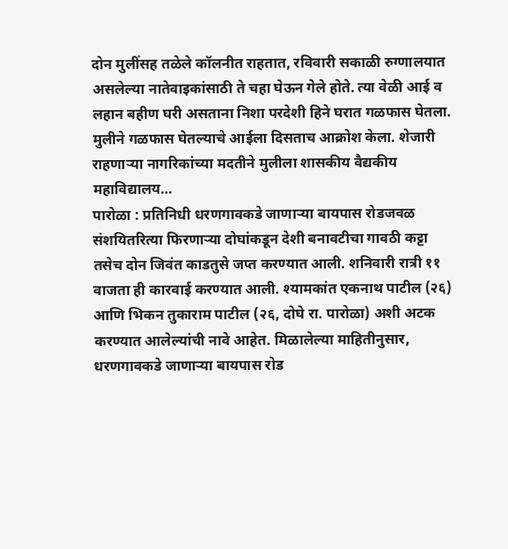दोन मुलींसह तळेले कॉलनीत राहतात, रविवारी सकाळी रुग्णालयात असलेल्या नातेवाइकांसाठी ते चहा घेऊन गेले होते. त्या वेळी आई व लहान बहीण घरी असताना निशा परदेशी हिने घरात गळफास घेतला. मुलीने गळफास घेतल्याचे आईला दिसताच आक्रोश केला. शेजारी राहणाऱ्या नागरिकांच्या मदतीने मुलीला शासकीय वैद्यकीय महाविद्यालय…
पारोळा : प्रतिनिधी धरणगावकडे जाणाऱ्या बायपास रोडजवळ संशयितरित्या फिरणाऱ्या दोघांकडून देशी बनावटीचा गावठी कट्टा तसेच दोन जिवंत काडतुसे जप्त करण्यात आली. शनिवारी रात्री ११ वाजता ही कारवाई करण्यात आली. श्यामकांत एकनाथ पाटील (२६) आणि भिकन तुकाराम पाटील (२६, दोघे रा. पारोळा) अशी अटक करण्यात आलेल्यांची नावे आहेत. मिळालेल्या माहितीनुसार, धरणगावकडे जाणाऱ्या बायपास रोड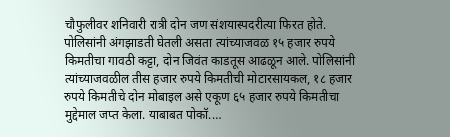चौफुलीवर शनिवारी रात्री दोन जण संशयास्पदरीत्या फिरत होते. पोलिसांनी अंगझाडती घेतली असता त्यांच्याजवळ १५ हजार रुपये किमतीचा गावठी कट्टा, दोन जिवंत काडतूस आढळून आले. पोलिसांनी त्यांच्याजवळील तीस हजार रुपये किमतीची मोटारसायकल, १८ हजार रुपये किमतीचे दोन मोबाइल असे एकूण ६५ हजार रुपये किमतीचा मुद्देमाल जप्त केला. याबाबत पोकॉ.…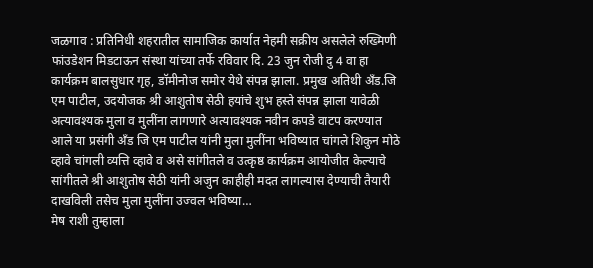जळगाव : प्रतिनिधी शहरातील सामाजिक कार्यात नेहमी सक्रीय असलेले रुख्मिणी फांउडेशन मिडटाऊन संस्था यांच्या तर्फे रविवार दि. 23 जुन रोजी दु 4 वा हा कार्यक्रम बालसुधार गृह, डॉमीनोज समोर येथे संपन्न झाला. प्रमुख अतिथी अँड.जि एम पाटील, उदयोजक श्री आशुतोष सेठी हयांचे शुभ हस्ते संपन्न झाला यावेळी अत्यावश्यक मुला व मुलींना लागणारे अत्यावश्यक नवीन कपडे वाटप करण्यात आले या प्रसंगी अँड जि एम पाटील यांनी मुला मुलींना भविष्यात चांगले शिकुन मोठे व्हावे चांगली व्यत्ति व्हावे व असे सांगीतले व उत्कृष्ठ कार्यक्रम आयोजीत केल्याचे सांगीतले श्री आशुतोष सेठी यांनी अजुन काहीही मदत लागल्यास देण्याची तैयारी दाखविली तसेच मुला मुलींना उज्वल भविष्या…
मेष राशी तुम्हाला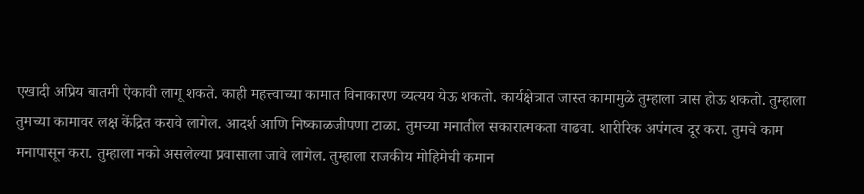एखादी अप्रिय बातमी ऐकावी लागू शकते. काही महत्त्वाच्या कामात विनाकारण व्यत्यय येऊ शकतो. कार्यक्षेत्रात जास्त कामामुळे तुम्हाला त्रास होऊ शकतो. तुम्हाला तुमच्या कामावर लक्ष केंद्रित करावे लागेल. आदर्श आणि निष्काळजीपणा टाळा. तुमच्या मनातील सकारात्मकता वाढवा. शारीरिक अपंगत्व दूर करा. तुमचे काम मनापासून करा. तुम्हाला नको असलेल्या प्रवासाला जावे लागेल. तुम्हाला राजकीय मोहिमेची कमान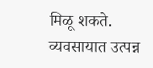मिळू शकते. व्यवसायात उत्पन्न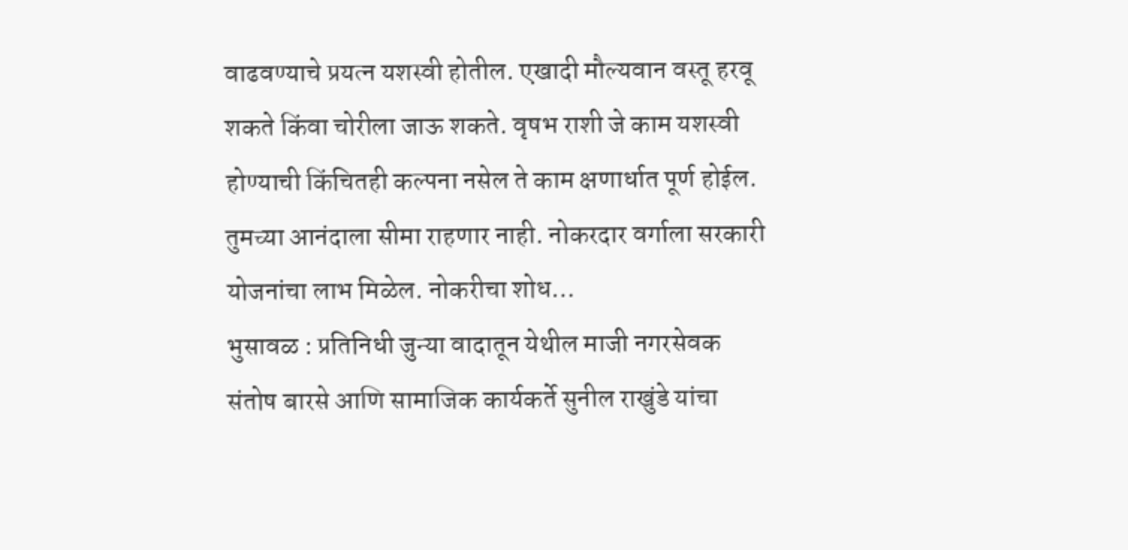वाढवण्याचे प्रयत्न यशस्वी होतील. एखादी मौल्यवान वस्तू हरवू शकते किंवा चोरीला जाऊ शकते. वृषभ राशी जे काम यशस्वी होण्याची किंचितही कल्पना नसेल ते काम क्षणार्धात पूर्ण होईल. तुमच्या आनंदाला सीमा राहणार नाही. नोकरदार वर्गाला सरकारी योजनांचा लाभ मिळेल. नोकरीचा शोध…
भुसावळ : प्रतिनिधी जुन्या वादातून येथील माजी नगरसेवक संतोष बारसे आणि सामाजिक कार्यकर्ते सुनील राखुंडे यांचा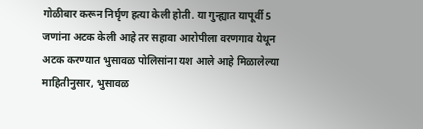गोळीबार करून निर्घृण हत्या केली होती. या गुन्ह्यात यापूर्वी 5 जणांना अटक केली आहे तर सहावा आरोपीला वरणगाव येथून अटक करण्यात भुसावळ पोलिसांना यश आले आहे मिळालेल्या माहितीनुसार, भुसावळ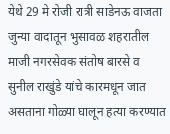येथे 29 मे रोजी रात्री साडेनऊ वाजता जुन्या वादातून भुसावळ शहरातील माजी नगरसेवक संतोष बारसे व सुनील राखुंडे यांचे कारमधून जात असताना गोळ्या घालून हत्या करण्यात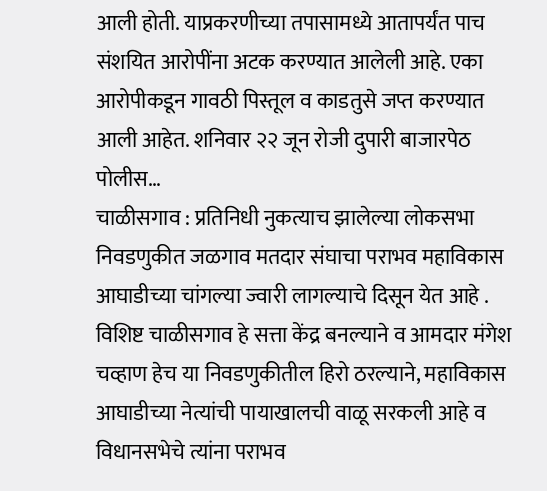आली होती. याप्रकरणीच्या तपासामध्ये आतापर्यंत पाच संशयित आरोपींना अटक करण्यात आलेली आहे. एका आरोपीकडून गावठी पिस्तूल व काडतुसे जप्त करण्यात आली आहेत. शनिवार २२ जून रोजी दुपारी बाजारपेठ पोलीस…
चाळीसगाव : प्रतिनिधी नुकत्याच झालेल्या लोकसभा निवडणुकीत जळगाव मतदार संघाचा पराभव महाविकास आघाडीच्या चांगल्या ज्वारी लागल्याचे दिसून येत आहे . विशिष्ट चाळीसगाव हे सत्ता केंद्र बनल्याने व आमदार मंगेश चव्हाण हेच या निवडणुकीतील हिरो ठरल्याने, महाविकास आघाडीच्या नेत्यांची पायाखालची वाळू सरकली आहे व विधानसभेचे त्यांना पराभव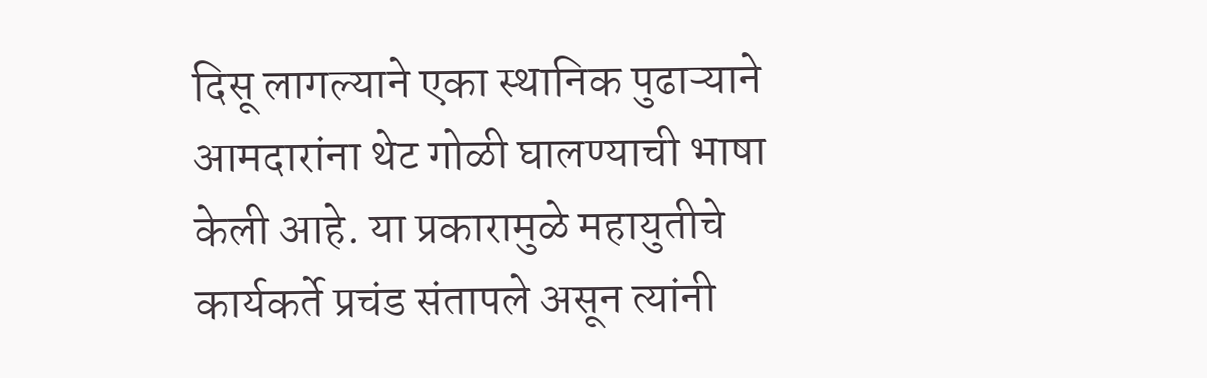दिसू लागल्याने एका स्थानिक पुढाऱ्याने आमदारांना थेट गोळी घालण्याची भाषा केली आहे. या प्रकारामुळे महायुतीचे कार्यकर्ते प्रचंड संतापले असून त्यांनी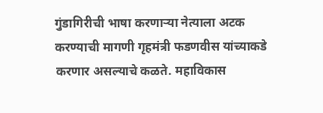गुंडागिरीची भाषा करणाऱ्या नेत्याला अटक करण्याची मागणी गृहमंत्री फडणवीस यांच्याकडे करणार असल्याचे कळते. महाविकास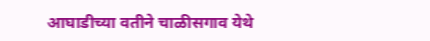आघाडीच्या वतीने चाळीसगाव येथे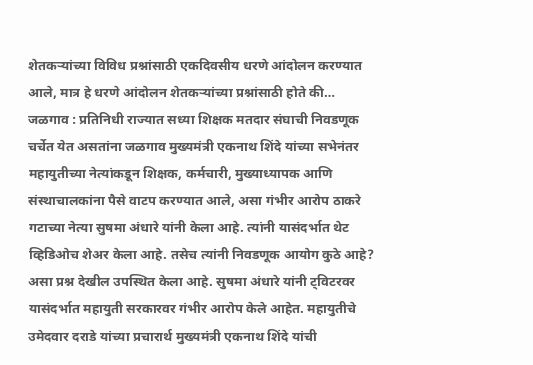शेतकऱ्यांच्या विविध प्रश्नांसाठी एकदिवसीय धरणे आंदोलन करण्यात आले, मात्र हे धरणे आंदोलन शेतकऱ्यांच्या प्रश्नांसाठी होते की…
जळगाव : प्रतिनिधी राज्यात सध्या शिक्षक मतदार संघाची निवडणूक चर्चेत येत असतांना जळगाव मुख्यमंत्री एकनाथ शिंदे यांच्या सभेनंतर महायुतीच्या नेत्यांकडून शिक्षक, कर्मचारी, मुख्याध्यापक आणि संस्थाचालकांना पैसे वाटप करण्यात आले, असा गंभीर आरोप ठाकरे गटाच्या नेत्या सुषमा अंधारे यांनी केला आहे. त्यांनी यासंदर्भात थेट व्हिडिओच शेअर केला आहे. तसेच त्यांनी निवडणूक आयोग कुठे आहे? असा प्रश्न देखील उपस्थित केला आहे. सुषमा अंधारे यांनी ट्विटरवर यासंदर्भात महायुती सरकारवर गंभीर आरोप केले आहेत. महायुतीचे उमेदवार दराडे यांच्या प्रचारार्थ मुख्यमंत्री एकनाथ शिंदे यांची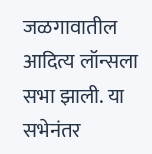जळगावातील आदित्य लॉन्सला सभा झाली. या सभेनंतर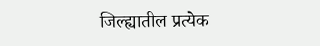जिल्ह्यातील प्रत्येक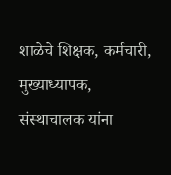शाळेचे शिक्षक, कर्मचारी, मुख्याध्यापक, संस्थाचालक यांना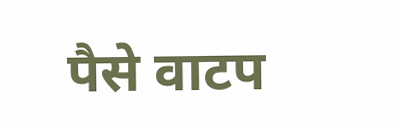पैसे वाटप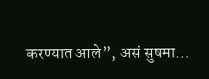करण्यात आले”, असं सुषमा…